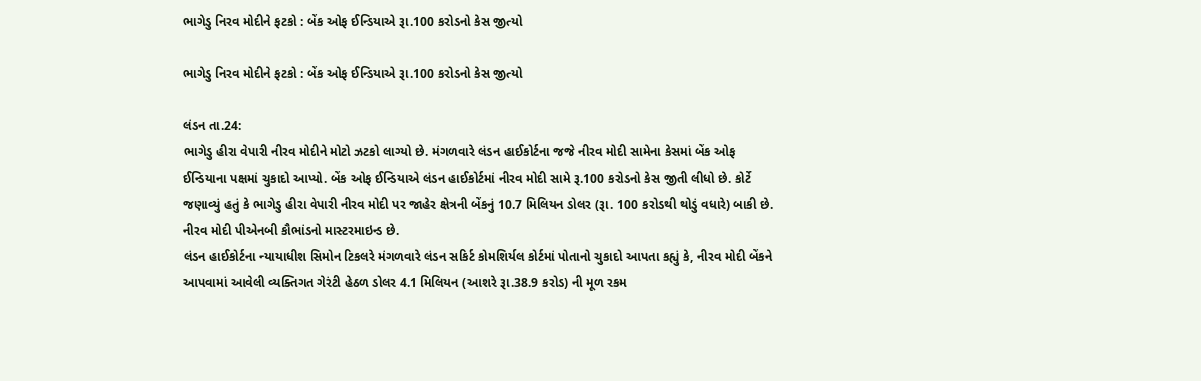ભાગેડુ નિરવ મોદીને ફટકો : બેંક ઓફ ઈન્ડિયાએ રૂા.100 કરોડનો કેસ જીત્યો

ભાગેડુ નિરવ મોદીને ફટકો : બેંક ઓફ ઈન્ડિયાએ રૂા.100 કરોડનો કેસ જીત્યો

લંડન તા.24:
ભાગેડુ હીરા વેપારી નીરવ મોદીને મોટો ઝટકો લાગ્યો છે. મંગળવારે લંડન હાઈકોર્ટના જજે નીરવ મોદી સામેના કેસમાં બેંક ઓફ ઈન્ડિયાના પક્ષમાં ચુકાદો આપ્યો. બેંક ઓફ ઈન્ડિયાએ લંડન હાઈકોર્ટમાં નીરવ મોદી સામે રૂ.100 કરોડનો કેસ જીતી લીધો છે. કોર્ટે જણાવ્યું હતું કે ભાગેડુ હીરા વેપારી નીરવ મોદી પર જાહેર ક્ષેત્રની બેંકનું 10.7 મિલિયન ડોલર (રૂા. 100 કરોડથી થોડું વધારે) બાકી છે. નીરવ મોદી પીએનબી કૌભાંડનો માસ્ટરમાઇન્ડ છે.
લંડન હાઈકોર્ટના ન્યાયાધીશ સિમોન ટિકલરે મંગળવારે લંડન સકિર્ટ કોમશિર્યલ કોર્ટમાં પોતાનો ચુકાદો આપતા કહ્યું કે, નીરવ મોદી બેંકને આપવામાં આવેલી વ્યક્તિગત ગેરંટી હેઠળ ડોલર 4.1 મિલિયન (આશરે રૂા.38.9 કરોડ) ની મૂળ રકમ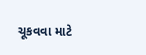ચૂકવવા માટે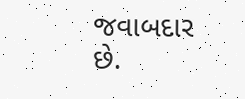જવાબદાર છે.